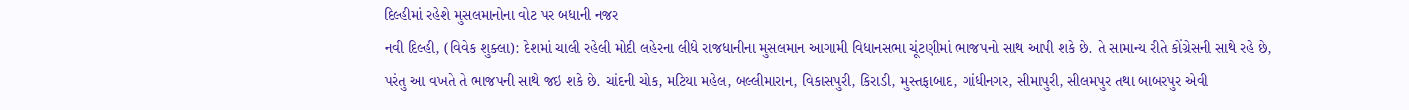દિલ્હીમાં રહેશે મુસલમાનોના વોટ પર બધાની નજર
નવી દિલ્હી, (વિવેક શુક્લા): દેશમાં ચાલી રહેલી મોદી લહેરના લીધે રાજધાનીના મુસલમાન આગામી વિધાનસભા ચૂંટણીમાં ભાજપનો સાથ આપી શકે છે. તે સામાન્ય રીતે કોંગ્રેસની સાથે રહે છે, પરંતુ આ વખતે તે ભાજપની સાથે જઇ શકે છે. ચાંદની ચોક, મટિયા મહેલ, બલ્લીમારાન, વિકાસપુરી, કિરાડી, મુસ્તફાબાદ, ગાંધીનગર, સીમાપુરી, સીલમપુર તથા બાબરપુર એવી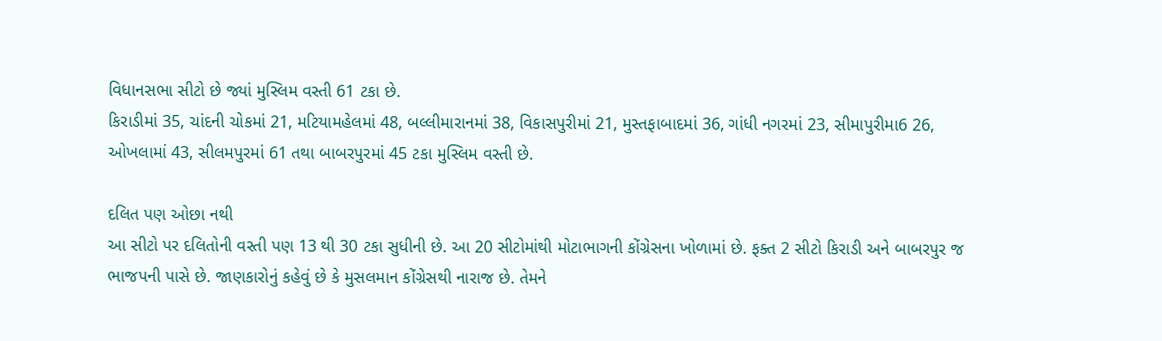વિધાનસભા સીટો છે જ્યાં મુસ્લિમ વસ્તી 61 ટકા છે.
કિરાડીમાં 35, ચાંદની ચોકમાં 21, મટિયામહેલમાં 48, બલ્લીમારાનમાં 38, વિકાસપુરીમાં 21, મુસ્તફાબાદમાં 36, ગાંધી નગરમાં 23, સીમાપુરીમા6 26, ઓખલામાં 43, સીલમપુરમાં 61 તથા બાબરપુરમાં 45 ટકા મુસ્લિમ વસ્તી છે.

દલિત પણ ઓછા નથી
આ સીટો પર દલિતોની વસ્તી પણ 13 થી 30 ટકા સુધીની છે. આ 20 સીટોમાંથી મોટાભાગની કોંગ્રેસના ખોળામાં છે. ફક્ત 2 સીટો કિરાડી અને બાબરપુર જ ભાજપની પાસે છે. જાણકારોનું કહેવું છે કે મુસલમાન કોંગ્રેસથી નારાજ છે. તેમને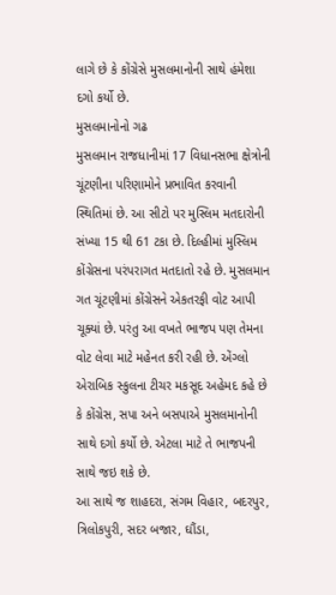લાગે છે કે કોંગ્રેસે મુસલમાનોની સાથે હંમેશા દગો કર્યો છે.
મુસલમાનોનો ગઢ
મુસલમાન રાજધાનીમાં 17 વિધાનસભા ક્ષેત્રોની ચૂંટણીના પરિણામોને પ્રભાવિત કરવાની સ્થિતિમાં છે. આ સીટો પર મુસ્લિમ મતદારોની સંખ્યા 15 થી 61 ટકા છે. દિલ્હીમાં મુસ્લિમ કોંગ્રેસના પરંપરાગત મતદાતો રહે છે. મુસલમાન ગત ચૂંટણીમાં કોંગ્રેસને એકતરફી વોટ આપી ચૂક્યાં છે. પરંતુ આ વખતે ભાજપ પણ તેમના વોટ લેવા માટે મહેનત કરી રહી છે. એંગ્લો એરાબિક સ્કુલના ટીચર મકસૂદ અહેમદ કહે છે કે કોંગ્રેસ, સપા અને બસપાએ મુસલમાનોની સાથે દગો કર્યો છે. એટલા માટે તે ભાજપની સાથે જઇ શકે છે.
આ સાથે જ શાહદરા, સંગમ વિહાર, બદરપુર, ત્રિલોકપુરી, સદર બજાર, ઘૌંડા,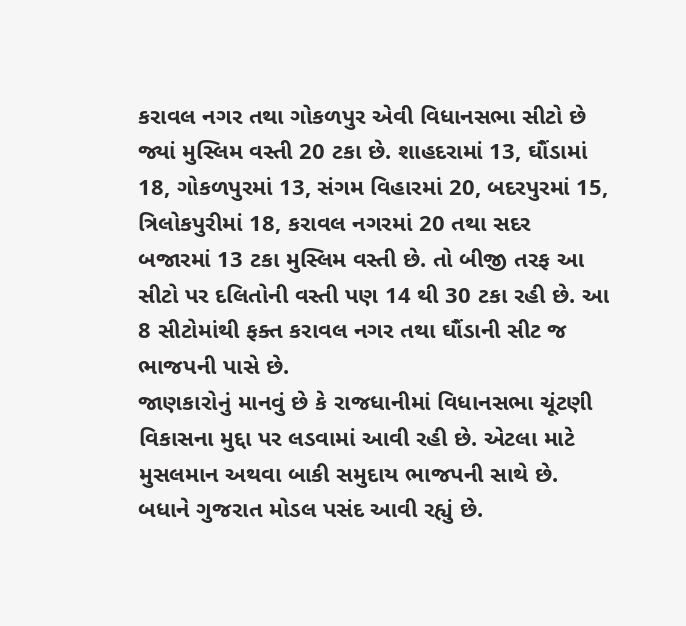કરાવલ નગર તથા ગોકળપુર એવી વિધાનસભા સીટો છે જ્યાં મુસ્લિમ વસ્તી 20 ટકા છે. શાહદરામાં 13, ઘૌંડામાં 18, ગોકળપુરમાં 13, સંગમ વિહારમાં 20, બદરપુરમાં 15, ત્રિલોકપુરીમાં 18, કરાવલ નગરમાં 20 તથા સદર બજારમાં 13 ટકા મુસ્લિમ વસ્તી છે. તો બીજી તરફ આ સીટો પર દલિતોની વસ્તી પણ 14 થી 30 ટકા રહી છે. આ 8 સીટોમાંથી ફક્ત કરાવલ નગર તથા ઘૌંડાની સીટ જ ભાજપની પાસે છે.
જાણકારોનું માનવું છે કે રાજધાનીમાં વિધાનસભા ચૂંટણી વિકાસના મુદ્દા પર લડવામાં આવી રહી છે. એટલા માટે મુસલમાન અથવા બાકી સમુદાય ભાજપની સાથે છે. બધાને ગુજરાત મોડલ પસંદ આવી રહ્યું છે.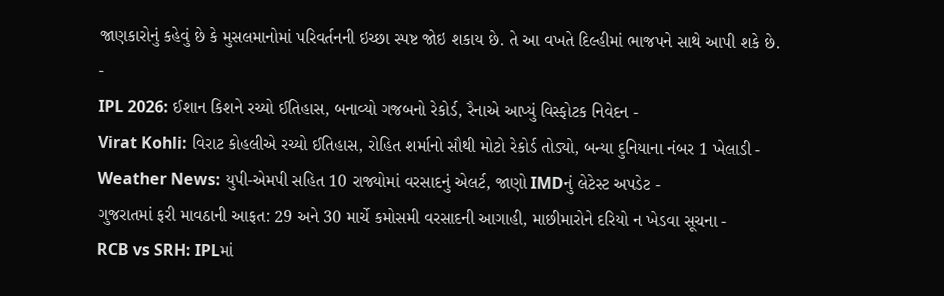જાણકારોનું કહેવું છે કે મુસલમાનોમાં પરિવર્તનની ઇચ્છા સ્પષ્ટ જોઇ શકાય છે. તે આ વખતે દિલ્હીમાં ભાજપને સાથે આપી શકે છે.
-
IPL 2026: ઈશાન કિશને રચ્યો ઈતિહાસ, બનાવ્યો ગજબનો રેકોર્ડ, રૈનાએ આપ્યું વિસ્ફોટક નિવેદન -
Virat Kohli: વિરાટ કોહલીએ રચ્યો ઈતિહાસ, રોહિત શર્માનો સૌથી મોટો રેકોર્ડ તોડ્યો, બન્યા દુનિયાના નંબર 1 ખેલાડી -
Weather News: યુપી-એમપી સહિત 10 રાજ્યોમાં વરસાદનું એલર્ટ, જાણો IMDનું લેટેસ્ટ અપડેટ -
ગુજરાતમાં ફરી માવઠાની આફત: 29 અને 30 માર્ચે કમોસમી વરસાદની આગાહી, માછીમારોને દરિયો ન ખેડવા સૂચના -
RCB vs SRH: IPLમાં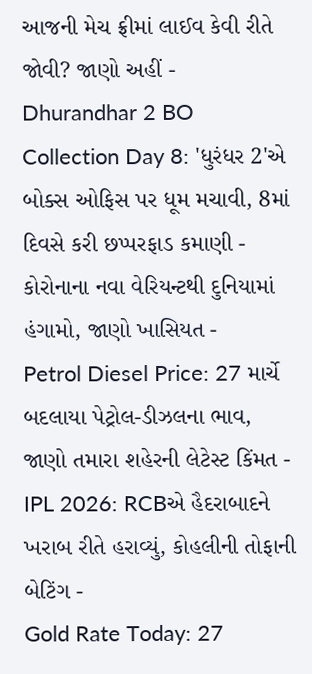આજની મેચ ફ્રીમાં લાઈવ કેવી રીતે જોવી? જાણો અહીં -
Dhurandhar 2 BO Collection Day 8: 'ધુરંધર 2'એ બોક્સ ઓફિસ પર ધૂમ મચાવી, 8માં દિવસે કરી છપ્પરફાડ કમાણી -
કોરોનાના નવા વેરિયન્ટથી દુનિયામાં હંગામો, જાણો ખાસિયત -
Petrol Diesel Price: 27 માર્ચે બદલાયા પેટ્રોલ-ડીઝલના ભાવ, જાણો તમારા શહેરની લેટેસ્ટ કિંમત -
IPL 2026: RCBએ હૈદરાબાદને ખરાબ રીતે હરાવ્યું, કોહલીની તોફાની બેટિંગ -
Gold Rate Today: 27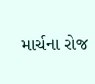માર્ચના રોજ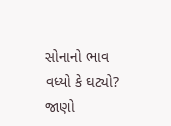સોનાનો ભાવ વધ્યો કે ઘટ્યો? જાણો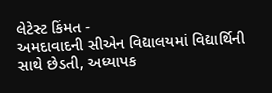લેટેસ્ટ કિંમત -
અમદાવાદની સીએન વિદ્યાલયમાં વિદ્યાર્થિની સાથે છેડતી, અધ્યાપક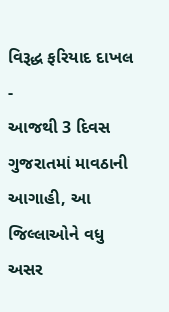વિરૂદ્ધ ફરિયાદ દાખલ -
આજથી 3 દિવસ ગુજરાતમાં માવઠાની આગાહી, આ જિલ્લાઓને વધુ અસર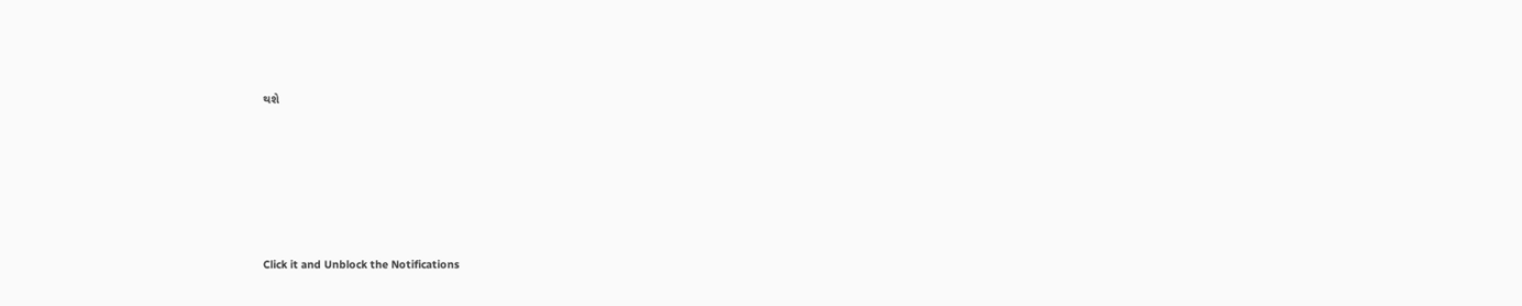થશે








Click it and Unblock the Notifications